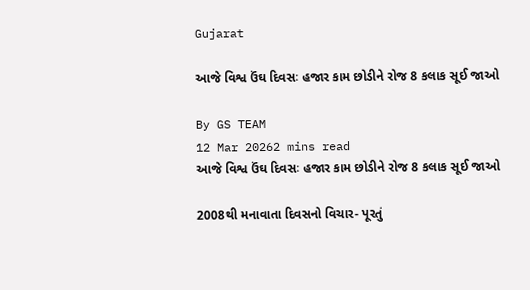Gujarat

આજે વિશ્વ ઉંઘ દિવસઃ હજાર કામ છોડીને રોજ 8 કલાક સૂઈ જાઓ

By GS TEAM
12 Mar 20262 mins read
આજે વિશ્વ ઉંઘ દિવસઃ હજાર કામ છોડીને રોજ 8 કલાક સૂઈ જાઓ

2008થી મનાવાતા દિવસનો વિચાર- પૂરતું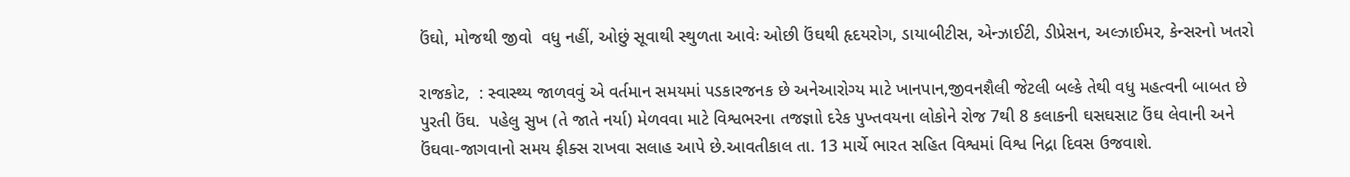ઉંઘો, મોજથી જીવો  વધુ નહીં, ઓછું સૂવાથી સ્થુળતા આવેઃ ઓછી ઉંઘથી હૃદયરોગ, ડાયાબીટીસ, એન્ઝાઈટી, ડીપ્રેસન, અલ્ઝાઈમર, કેન્સરનો ખતરો

રાજકોટ,  : સ્વાસ્થ્ય જાળવવું એ વર્તમાન સમયમાં પડકારજનક છે અનેઆરોગ્ય માટે ખાનપાન,જીવનશૈલી જેટલી બલ્કે તેથી વધુ મહત્વની બાબત છે પુરતી ઉંઘ.  પહેલુ સુખ (તે જાતે નર્યા) મેળવવા માટે વિશ્વભરના તજજ્ઞાો દરેક પુખ્તવયના લોકોને રોજ 7થી 8 કલાકની ઘસઘસાટ ઉંઘ લેવાની અને ઉંઘવા-જાગવાનો સમય ફીક્સ રાખવા સલાહ આપે છે.આવતીકાલ તા. 13 માર્ચે ભારત સહિત વિશ્વમાં વિશ્વ નિદ્રા દિવસ ઉજવાશે.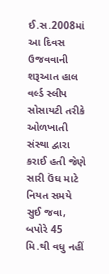ઈ.સ.2008માં આ દિવસ ઉજવવાની શરૂઆત હાલ વર્લ્ડ સ્લીપ સોસાયટી તરીકે ઓળખાતી સંસ્થા દ્વારા કરાઈ હતી જેણે સારી ઉંઘ માટે નિયત સમયે સુઈ જવા, બપોરે 45 મિ.થી વધુ નહીં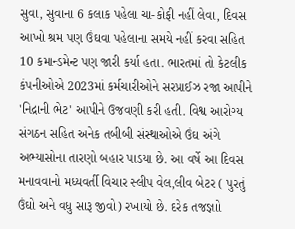સુવા, સુવાના 6 કલાક પહેલા ચા-કોફી નહીં લેવા, દિવસ આખો શ્રમ પણ ઉંઘવા પહેલાના સમયે નહીં કરવા સહિત 10 કમાન્ડમેન્ટ પણ જારી કર્યા હતા. ભારતમાં તો કેટલીક કંપનીઓએ 2023માં કર્મચારીઓને સરપ્રાઈઝ રજા આપીને 'નિદ્રાની ભેટ' આપીને ઉજવણી કરી હતી. વિશ્વ આરોગ્ય સંગઠન સહિત અનેક તબીબી સંસ્થાઓએ ઉંઘ અંગે અભ્યાસોના તારણો બહાર પાડયા છે. આ વર્ષે આ દિવસ મનાવવાનો મધ્યવર્તી વિચાર સ્લીપ વેલ,લીવ બેટર ( પુરતું ઉંઘો અને વધુ સારૂ જીવો) રખાયો છે. દરેક તજજ્ઞાો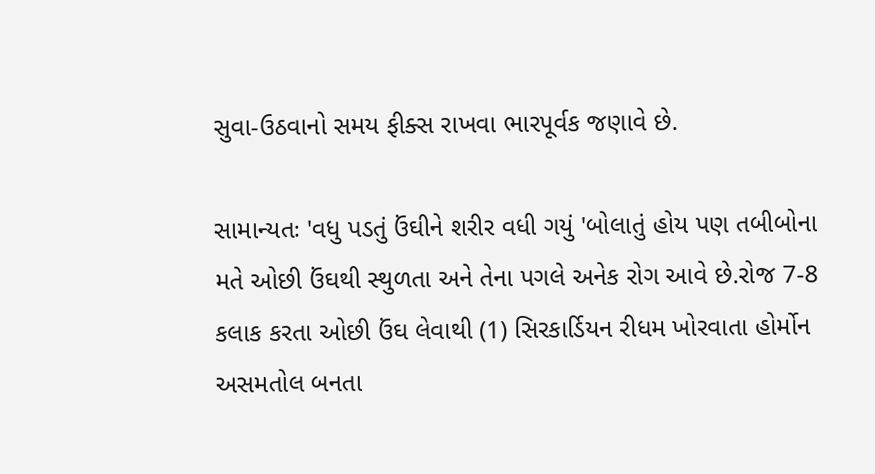સુવા-ઉઠવાનો સમય ફીક્સ રાખવા ભારપૂર્વક જણાવે છે.

સામાન્યતઃ 'વધુ પડતું ઉંઘીને શરીર વધી ગયું 'બોલાતું હોય પણ તબીબોના મતે ઓછી ઉંઘથી સ્થુળતા અને તેના પગલે અનેક રોગ આવે છે.રોજ 7-8 કલાક કરતા ઓછી ઉંઘ લેવાથી (1) સિરકાર્ડિયન રીધમ ખોરવાતા હોર્મોન અસમતોલ બનતા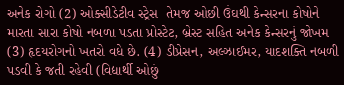અનેક રોગો (2) ઓક્સીડેટીવ સ્ટ્રેસ  તેમજ ઓછી ઉંઘથી કેન્સરના કોષોને મારતા સારા કોષો નબળા પડતા પ્રોસ્ટેટ, બ્રેસ્ટ સહિત અનેક કેન્સરનું જોખમ (3) હૃદયરોગનો ખતરો વધે છે. (4) ડીપ્રેસન, અલ્ઝાઈમર, યાદશક્તિ નબળી પડવી કે જતી રહેવી (વિદ્યાર્થી ઓછું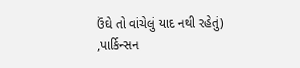ઉંઘે તો વાંચેલું યાદ નથી રહેતું) ,પાર્કિન્સન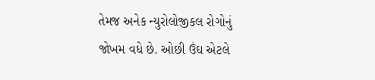તેમજ અનેક ન્યુરોલોજીકલ રોગોનું જોખમ વધે છે. ઓછી ઉંઘ એટલે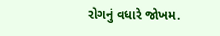રોગનું વધારે જોખમ.